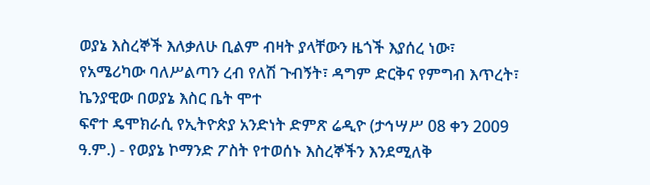ወያኔ እስረኞች እለቃለሁ ቢልም ብዛት ያላቸውን ዜጎች እያሰረ ነው፣ የአሜሪካው ባለሥልጣን ረብ የለሽ ጉብኝት፣ ዳግም ድርቅና የምግብ እጥረት፣ ኬንያዊው በወያኔ እስር ቤት ሞተ
ፍኖተ ዴሞክራሲ የኢትዮጵያ አንድነት ድምጽ ሬዲዮ (ታኅሣሥ 08 ቀን 2009 ዓ.ም.) - የወያኔ ኮማንድ ፖስት የተወሰኑ እስረኞችን እንደሚለቅ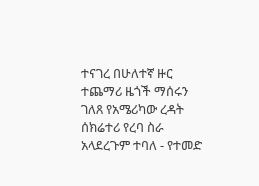ተናገረ በሁለተኛ ዙር ተጨማሪ ዜጎች ማሰሩን ገለጸ የአሜሪካው ረዳት ሰክሬተሪ የረባ ስራ አላደረጉም ተባለ - የተመድ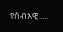የሰብአዊ ....